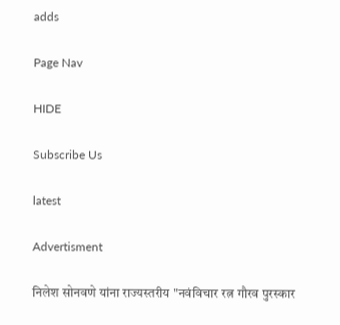adds

Page Nav

HIDE

Subscribe Us

latest

Advertisment

निलेश सोनवणे यांना राज्यस्तरीय "नवंविचार रत्न गौरव पुरस्कार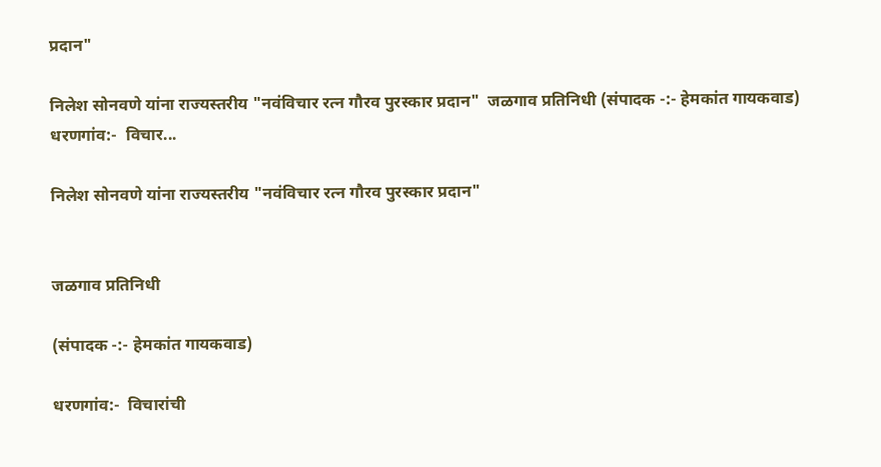प्रदान"

निलेश सोनवणे यांना राज्यस्तरीय "नवंविचार रत्न गौरव पुरस्कार प्रदान"  जळगाव प्रतिनिधी (संपादक -:- हेमकांत गायकवाड) धरणगांव:-  विचार...

निलेश सोनवणे यांना राज्यस्तरीय "नवंविचार रत्न गौरव पुरस्कार प्रदान"


जळगाव प्रतिनिधी

(संपादक -:- हेमकांत गायकवाड)

धरणगांव:-  विचारांची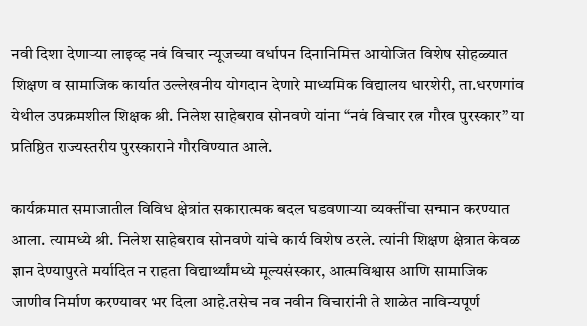नवी दिशा देणाऱ्या लाइव्ह नवं विचार न्यूजच्या वर्धापन दिनानिमित्त आयोजित विशेष सोहळ्यात शिक्षण व सामाजिक कार्यात उल्लेखनीय योगदान देणारे माध्यमिक विद्यालय धारशेरी, ता.धरणगांव येथील उपक्रमशील शिक्षक श्री. निलेश साहेबराव सोनवणे यांना “नवं विचार रत्न गौरव पुरस्कार” या प्रतिष्ठित राज्यस्तरीय पुरस्काराने गौरविण्यात आले.

कार्यक्रमात समाजातील विविध क्षेत्रांत सकारात्मक बदल घडवणाऱ्या व्यक्तींचा सन्मान करण्यात आला. त्यामध्ये श्री. निलेश साहेबराव सोनवणे यांचे कार्य विशेष ठरले. त्यांनी शिक्षण क्षेत्रात केवळ ज्ञान देण्यापुरते मर्यादित न राहता विद्यार्थ्यांमध्ये मूल्यसंस्कार, आत्मविश्वास आणि सामाजिक जाणीव निर्माण करण्यावर भर दिला आहे.तसेच नव नवीन विचारांनी ते शाळेत नाविन्यपूर्ण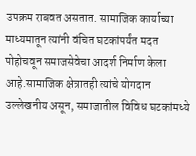उपक्रम राबवत असतात. सामाजिक कार्याच्या माध्यमातून त्यांनी वंचित घटकांपर्यंत मदत पोहोचवून समाजसेवेचा आदर्श निर्माण केला आहे.सामाजिक क्षेत्रातही त्यांचे योगदान उल्लेखनीय असून, समाजातील विविध घटकांमध्ये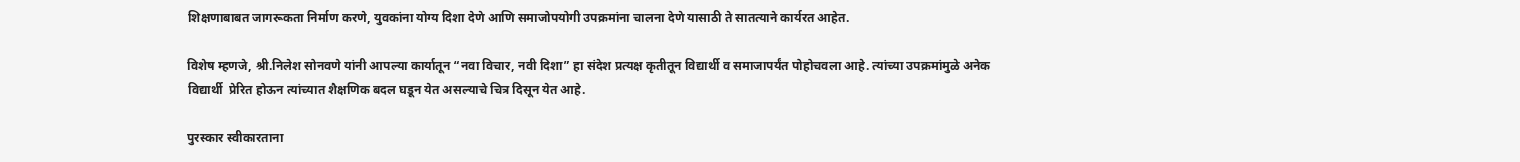शिक्षणाबाबत जागरूकता निर्माण करणे, युवकांना योग्य दिशा देणे आणि समाजोपयोगी उपक्रमांना चालना देणे यासाठी ते सातत्याने कार्यरत आहेत.

विशेष म्हणजे, श्री.निलेश सोनवणे यांनी आपल्या कार्यातून “नवा विचार, नवी दिशा” हा संदेश प्रत्यक्ष कृतीतून विद्यार्थी व समाजापर्यंत पोहोचवला आहे. त्यांच्या उपक्रमांमुळे अनेक विद्यार्थी  प्रेरित होऊन त्यांच्यात शैक्षणिक बदल घडून येत असल्याचे चित्र दिसून येत आहे.

पुरस्कार स्वीकारताना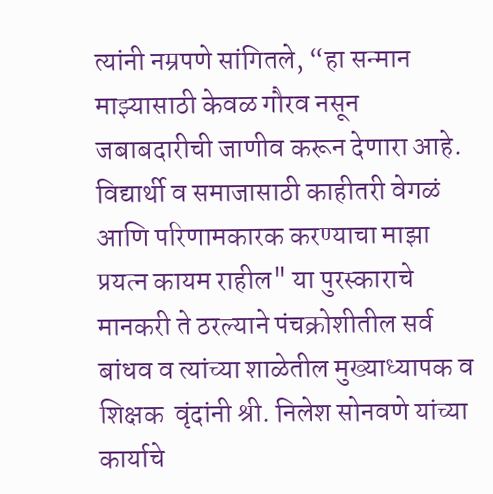त्यांनी नम्रपणे सांगितले, “हा सन्मान माझ्यासाठी केवळ गौरव नसून जबाबदारीची जाणीव करून देणारा आहे. विद्यार्थी व समाजासाठी काहीतरी वेगळं आणि परिणामकारक करण्याचा माझा प्रयत्न कायम राहील" या पुरस्काराचे मानकरी ते ठरल्याने पंचक्रोशीतील सर्व बांधव व त्यांच्या शाळेतील मुख्याध्यापक व शिक्षक  वृंदांनी श्री. निलेश सोनवणे यांच्या कार्याचे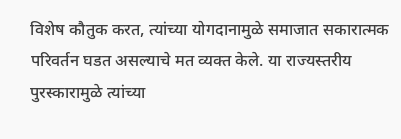विशेष कौतुक करत, त्यांच्या योगदानामुळे समाजात सकारात्मक परिवर्तन घडत असल्याचे मत व्यक्त केले. या राज्यस्तरीय पुरस्कारामुळे त्यांच्या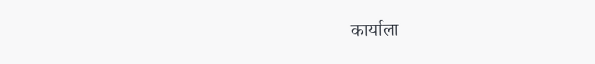कार्याला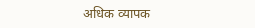अधिक व्यापक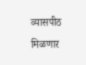व्यासपीठ मिळणार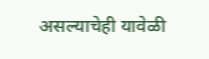असल्याचेही यावेळी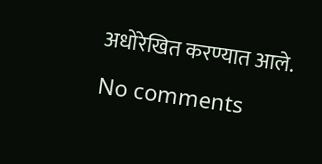अधोरेखित करण्यात आले.

No comments